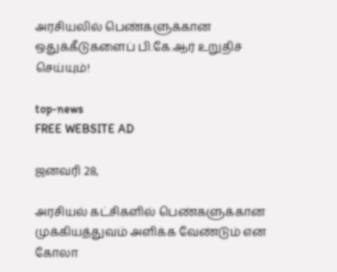அரசியலில் பெண்களுக்கான ஒதுக்கீடுகளைப் பி.கே.ஆர் உறுதிச் செய்யும்!

top-news
FREE WEBSITE AD

ஜனவரி 28,

அரசியல் கட்சிகளில் பெண்களுக்கான முக்கியத்துவம் அளிக்க வேண்டும் என கோலா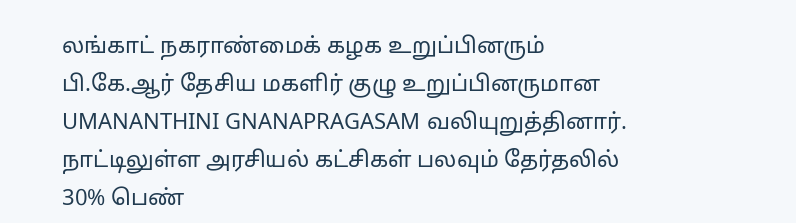லங்காட் நகராண்மைக் கழக உறுப்பினரும் பி.கே.ஆர் தேசிய மகளிர் குழு உறுப்பினருமான UMANANTHINI GNANAPRAGASAM வலியுறுத்தினார். நாட்டிலுள்ள அரசியல் கட்சிகள் பலவும் தேர்தலில் 30% பெண்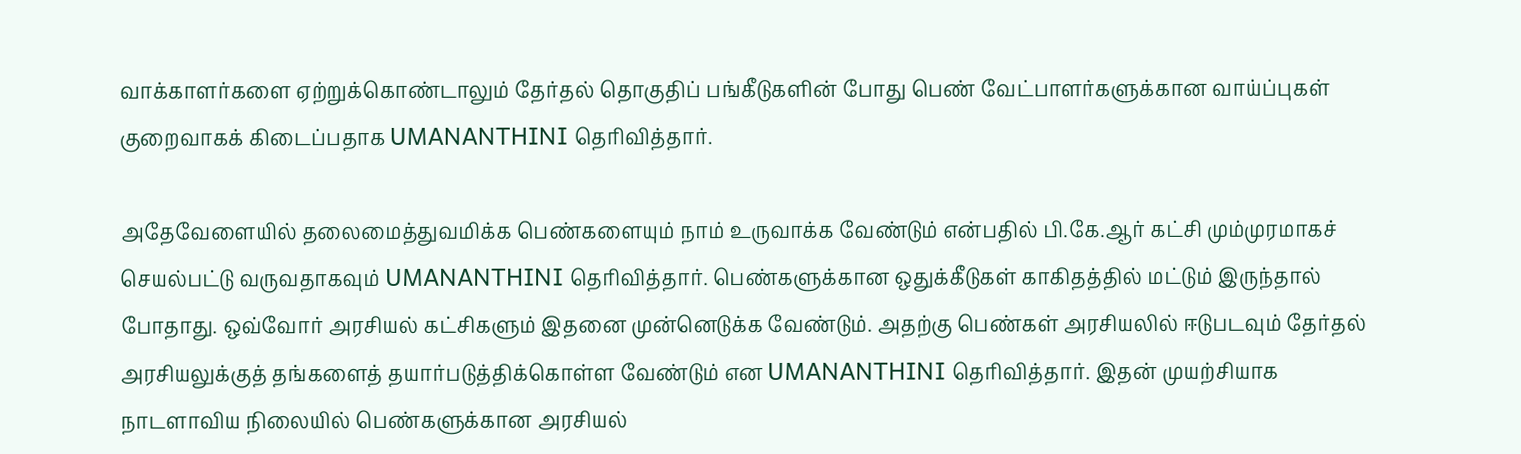வாக்காளர்களை ஏற்றுக்கொண்டாலும் தேர்தல் தொகுதிப் பங்கீடுகளின் போது பெண் வேட்பாளர்களுக்கான வாய்ப்புகள் குறைவாகக் கிடைப்பதாக UMANANTHINI தெரிவித்தார்.

அதேவேளையில் தலைமைத்துவமிக்க பெண்களையும் நாம் உருவாக்க வேண்டும் என்பதில் பி.கே.ஆர் கட்சி மும்முரமாகச் செயல்பட்டு வருவதாகவும் UMANANTHINI தெரிவித்தார். பெண்களுக்கான ஒதுக்கீடுகள் காகிதத்தில் மட்டும் இருந்தால் போதாது. ஒவ்வோர் அரசியல் கட்சிகளும் இதனை முன்னெடுக்க வேண்டும். அதற்கு பெண்கள் அரசியலில் ஈடுபடவும் தேர்தல் அரசியலுக்குத் தங்களைத் தயார்படுத்திக்கொள்ள வேண்டும் என UMANANTHINI தெரிவித்தார். இதன் முயற்சியாக நாடளாவிய நிலையில் பெண்களுக்கான அரசியல்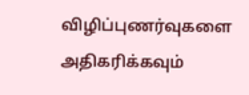விழிப்புணர்வுகளை அதிகரிக்கவும்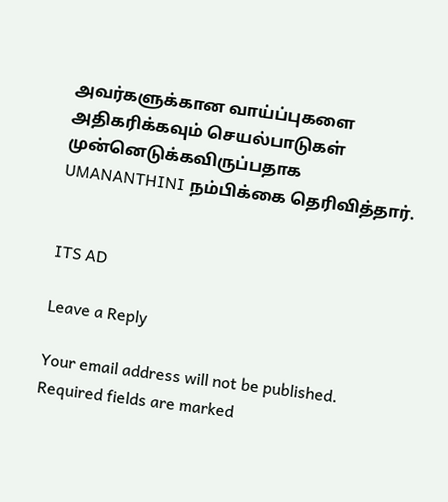அவர்களுக்கான வாய்ப்புகளை அதிகரிக்கவும் செயல்பாடுகள் முன்னெடுக்கவிருப்பதாக UMANANTHINI நம்பிக்கை தெரிவித்தார்.


ITS AD

Leave a Reply

Your email address will not be published. Required fields are marked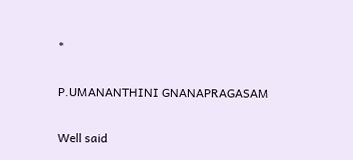*

P.UMANANTHINI GNANAPRAGASAM

Well said